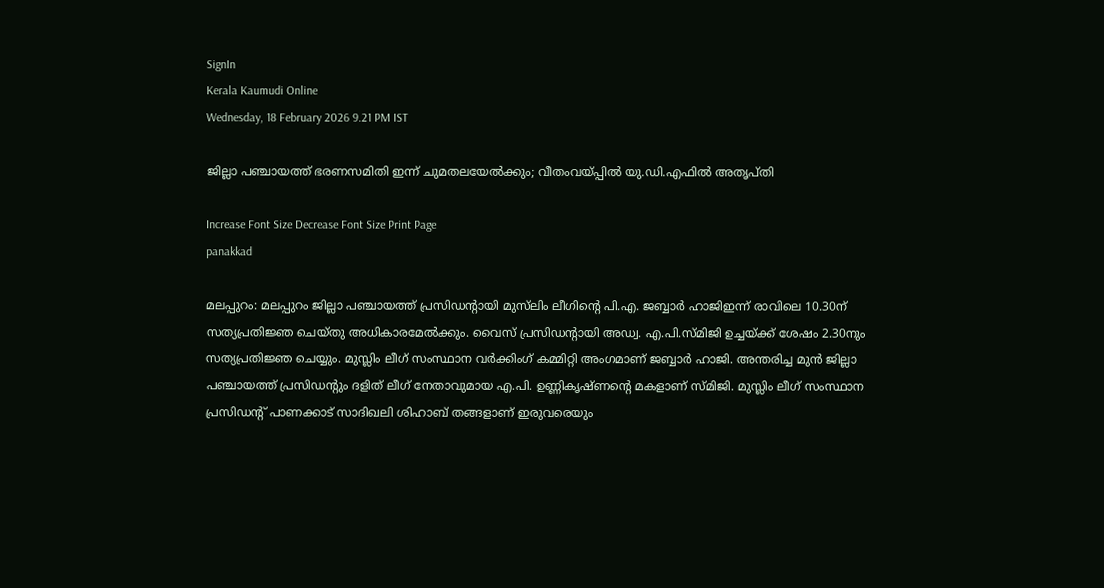SignIn
Kerala Kaumudi Online
Wednesday, 18 February 2026 9.21 PM IST

ജില്ലാ പഞ്ചായത്ത് ഭരണസമിതി ഇന്ന് ചുമതലയേൽക്കും; വീതംവയ്പ്പിൽ യു.ഡി.എഫിൽ അതൃപ്തി

Increase Font Size Decrease Font Size Print Page
panakkad

മലപ്പുറം: മലപ്പുറം ജില്ലാ പഞ്ചായത്ത് പ്രസിഡന്റായി മുസ്‌ലിം ലീഗിന്റെ പി.എ. ജബ്ബാർ ഹാജിഇന്ന് രാവിലെ 10.30ന് സത്യപ്രതിജ്ഞ ചെയ്തു അധികാരമേൽക്കും. വൈസ് പ്രസിഡന്റായി അഡ്വ. എ.പി.സ്മിജി ഉച്ചയ്ക്ക് ശേഷം 2.30നും സത്യപ്രതിജ്ഞ ചെയ്യും. മുസ്ലിം ലീഗ് സംസ്ഥാന വർക്കിംഗ് കമ്മിറ്റി അംഗമാണ് ജബ്ബാർ ഹാജി. അന്തരിച്ച മുൻ ജില്ലാ പഞ്ചായത്ത് പ്രസിഡന്റും ദളിത് ലീഗ് നേതാവുമായ എ.പി. ഉണ്ണികൃഷ്ണന്റെ മകളാണ് സ്മിജി. മുസ്ലിം ലീഗ് സംസ്ഥാന പ്രസിഡന്റ് പാണക്കാട് സാദിഖലി ശിഹാബ് തങ്ങളാണ് ഇരുവരെയും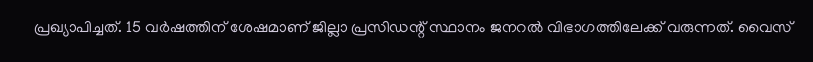പ്രഖ്യാപിച്ചത്. 15 വർഷത്തിന് ശേഷമാണ് ജില്ലാ പ്രസിഡന്റ് സ്ഥാനം ജനറൽ വിഭാഗത്തിലേക്ക് വരുന്നത്. വൈസ്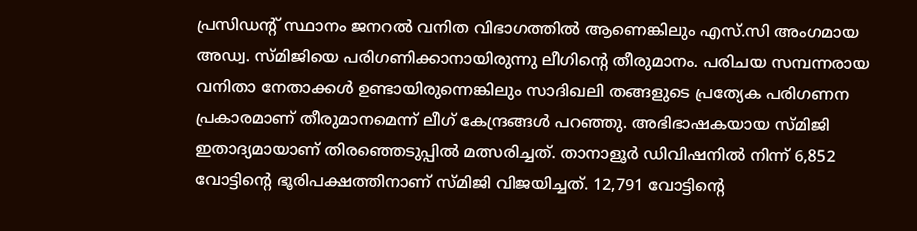പ്രസിഡന്റ് സ്ഥാനം ജനറൽ വനിത വിഭാഗത്തിൽ ആണെങ്കിലും എസ്.സി അംഗമായ അഡ്വ. സ്മിജിയെ പരിഗണിക്കാനായിരുന്നു ലീഗിന്റെ തീരുമാനം. പരിചയ സമ്പന്നരായ വനിതാ നേതാക്കൾ ഉണ്ടായിരുന്നെങ്കിലും സാദിഖലി തങ്ങളുടെ പ്രത്യേക പരിഗണന പ്രകാരമാണ് തീരുമാനമെന്ന് ലീഗ് കേന്ദ്രങ്ങൾ പറഞ്ഞു. അഭിഭാഷകയായ സ്മിജി ഇതാദ്യമായാണ് തിരഞ്ഞെടുപ്പിൽ മത്സരിച്ചത്. താനാളൂർ ഡിവിഷനിൽ നിന്ന് 6,852 വോട്ടിന്റെ ഭൂരിപക്ഷത്തിനാണ് സ്മിജി വിജയിച്ചത്. 12,791 വോട്ടിന്റെ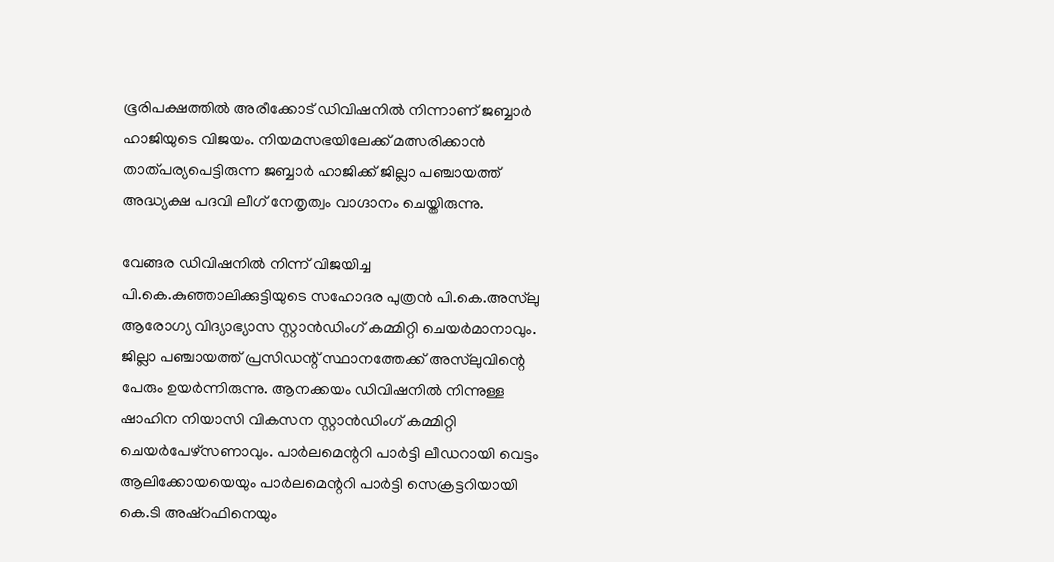ഭൂരിപക്ഷത്തിൽ അരീക്കോട് ഡിവിഷനിൽ നിന്നാണ് ജബ്ബാർ ഹാജിയുടെ വിജയം. നിയമസഭയിലേക്ക് മത്സരിക്കാൻ താത്പര്യപെട്ടിരുന്ന ജബ്ബാർ ഹാജിക്ക് ജില്ലാ പഞ്ചായത്ത് അദ്ധ്യക്ഷ പദവി ലീഗ് നേതൃത്വം വാഗ്ദാനം ചെയ്തിരുന്നു.

വേങ്ങര ഡിവിഷനിൽ നിന്ന് വിജയിച്ച പി.കെ.കുഞ്ഞാലിക്കുട്ടിയുടെ സഹോദര പുത്രൻ പി.കെ.അസ്‌ലു ആരോഗ്യ വിദ്യാഭ്യാസ സ്റ്റാൻഡിംഗ് കമ്മിറ്റി ചെയർമാനാവും. ജില്ലാ പ‍ഞ്ചായത്ത് പ്രസിഡന്റ് സ്ഥാനത്തേക്ക് അസ്‌ലുവിന്റെ പേരും ഉയർന്നിരുന്നു. ആനക്കയം ഡിവിഷനിൽ നിന്നുള്ള ഷാഹിന നിയാസി വികസന സ്റ്റാൻഡിംഗ് കമ്മിറ്റി ചെയർപേഴ്സണാവും. പാർലമെന്ററി പാർട്ടി ലീഡറായി വെട്ടം ആലിക്കോയയെയും പാർലമെന്ററി പാർട്ടി സെക്രട്ടറിയായി കെ.ടി അഷ്റഫിനെയും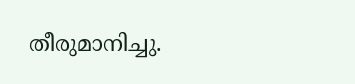തീരുമാനിച്ചു.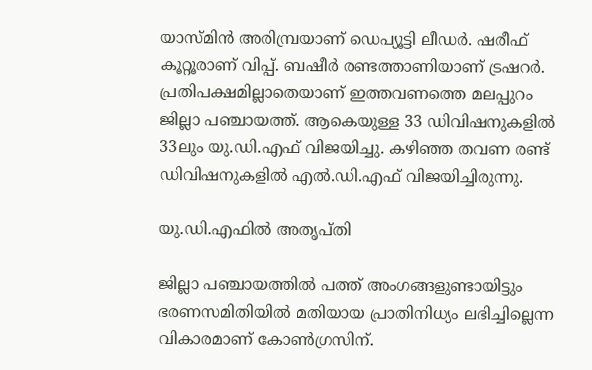യാസ്മിൻ അരിമ്പ്രയാണ് ഡെപ്യൂട്ടി ലീഡർ. ഷരീഫ് കൂറ്റൂരാണ് വിപ്പ്. ബഷീർ രണ്ടത്താണിയാണ് ട്രഷറർ. പ്രതിപക്ഷമില്ലാതെയാണ് ഇത്തവണത്തെ മലപ്പുറം ജില്ലാ പഞ്ചായത്ത്. ആകെയുള്ള 33 ഡിവിഷനുകളിൽ 33ലും യു.ഡി.എഫ് വിജയിച്ചു. കഴിഞ്ഞ തവണ രണ്ട് ഡിവിഷനുകളിൽ എൽ.ഡി.എഫ് വിജയിച്ചിരുന്നു.

യു.ഡി.എഫിൽ അതൃപ്തി

ജില്ലാ പഞ്ചായത്തിൽ പത്ത് അംഗങ്ങളുണ്ടായിട്ടും ഭരണസമിതിയിൽ മതിയായ പ്രാതിനിധ്യം ലഭിച്ചില്ലെന്ന വികാരമാണ് കോൺഗ്രസിന്.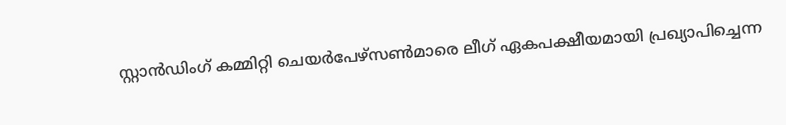സ്റ്റാൻഡിംഗ് കമ്മിറ്റി ചെയർപേഴ്സൺമാരെ ലീഗ് ഏകപക്ഷീയമായി പ്രഖ്യാപിച്ചെന്ന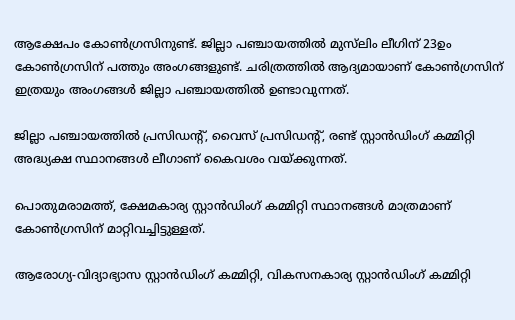ആക്ഷേപം കോൺഗ്രസിനുണ്ട്. ജില്ലാ പഞ്ചായത്തിൽ മുസ്‌ലിം ലീഗിന് 23ഉം കോൺഗ്രസിന് പത്തും അംഗങ്ങളുണ്ട്. ചരിത്രത്തിൽ ആദ്യമായാണ് കോൺഗ്രസിന് ഇത്രയും അംഗങ്ങൾ ജില്ലാ പഞ്ചായത്തിൽ ഉണ്ടാവുന്നത്.

ജില്ലാ പഞ്ചായത്തിൽ പ്രസിഡന്റ്, വൈസ് പ്രസിഡന്റ്, രണ്ട് സ്റ്റാൻഡിംഗ് കമ്മിറ്റി അദ്ധ്യക്ഷ സ്ഥാനങ്ങൾ ലീഗാണ് കൈവശം വയ്ക്കുന്നത്.

പൊതുമരാമത്ത്, ക്ഷേമകാര്യ സ്റ്റാൻഡിംഗ് കമ്മിറ്റി സ്ഥാനങ്ങൾ മാത്രമാണ് കോൺഗ്രസിന് മാറ്റിവച്ചിട്ടുള്ളത്.

ആരോഗ്യ-വിദ്യാഭ്യാസ സ്റ്റാൻഡിംഗ് കമ്മിറ്റി, വികസനകാര്യ സ്റ്റാൻഡിംഗ് കമ്മിറ്റി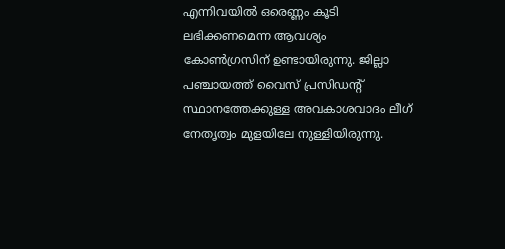എന്നിവയിൽ ഒരെണ്ണം കൂടി ലഭിക്കണമെന്ന ആവശ്യം കോൺഗ്രസിന് ഉണ്ടായിരുന്നു. ജില്ലാ പഞ്ചായത്ത് വൈസ് പ്രസിഡന്റ് സ്ഥാനത്തേക്കുള്ള അവകാശവാദം ലീഗ് നേതൃത്വം മുളയിലേ നുള്ളിയിരുന്നു.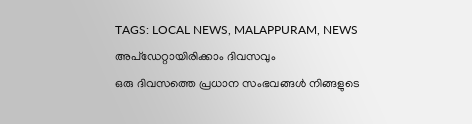TAGS: LOCAL NEWS, MALAPPURAM, NEWS
അപ്ഡേറ്റായിരിക്കാം ദിവസവും
ഒരു ദിവസത്തെ പ്രധാന സംഭവങ്ങൾ നിങ്ങളുടെ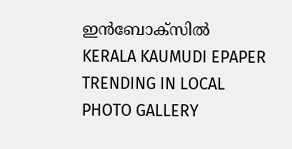ഇൻബോക്സിൽ
KERALA KAUMUDI EPAPER
TRENDING IN LOCAL
PHOTO GALLERY